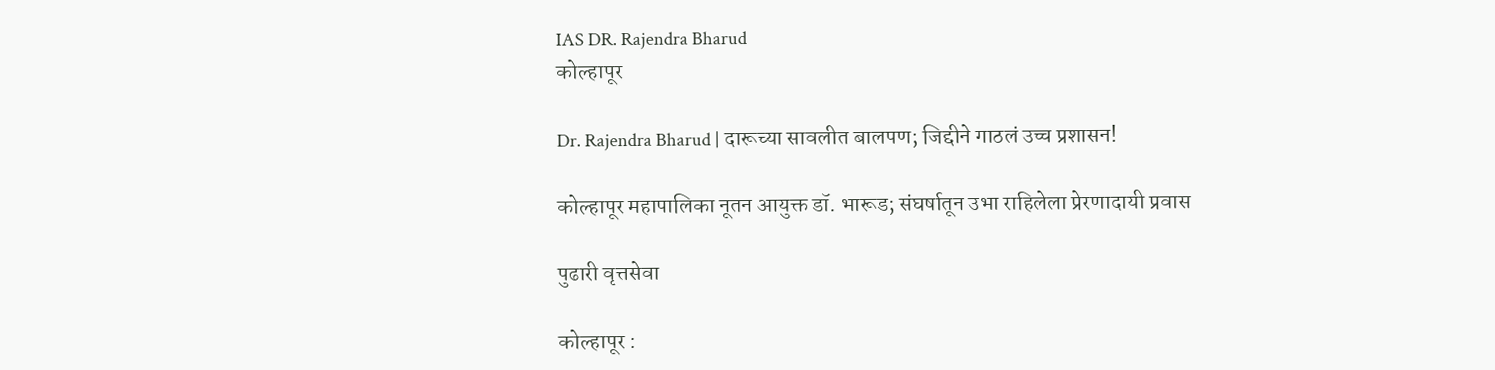IAS DR. Rajendra Bharud
कोल्हापूर

Dr. Rajendra Bharud | दारूच्या सावलीत बालपण; जिद्दीने गाठलं उच्च प्रशासन!

कोल्हापूर महापालिका नूतन आयुक्त डॉ. भारूड; संघर्षातून उभा राहिलेला प्रेरणादायी प्रवास

पुढारी वृत्तसेवा

कोल्हापूर :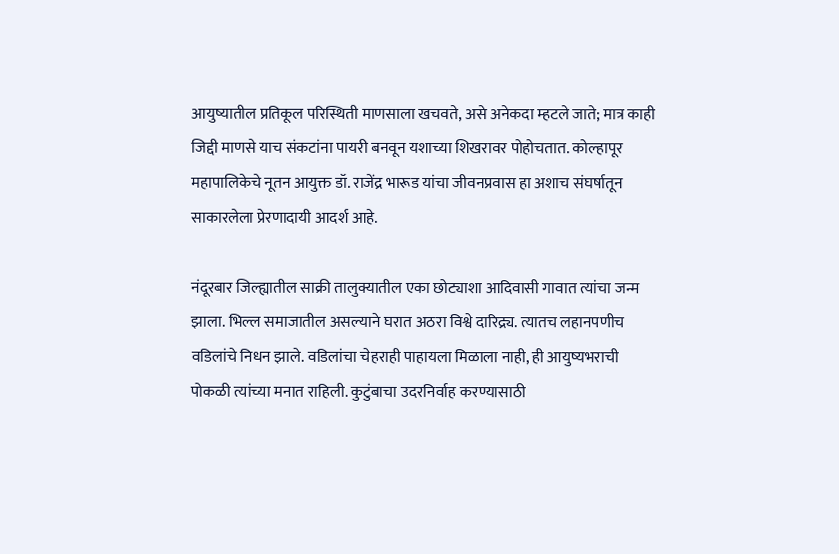आयुष्यातील प्रतिकूल परिस्थिती माणसाला खचवते, असे अनेकदा म्हटले जाते; मात्र काही जिद्दी माणसे याच संकटांना पायरी बनवून यशाच्या शिखरावर पोहोचतात. कोल्हापूर महापालिकेचे नूतन आयुक्त डॉ. राजेंद्र भारूड यांचा जीवनप्रवास हा अशाच संघर्षातून साकारलेला प्रेरणादायी आदर्श आहे.

नंदूरबार जिल्ह्यातील साक्री तालुक्यातील एका छोट्याशा आदिवासी गावात त्यांचा जन्म झाला. भिल्ल समाजातील असल्याने घरात अठरा विश्वे दारिद्र्य. त्यातच लहानपणीच वडिलांचे निधन झाले. वडिलांचा चेहराही पाहायला मिळाला नाही, ही आयुष्यभराची पोकळी त्यांच्या मनात राहिली. कुटुंबाचा उदरनिर्वाह करण्यासाठी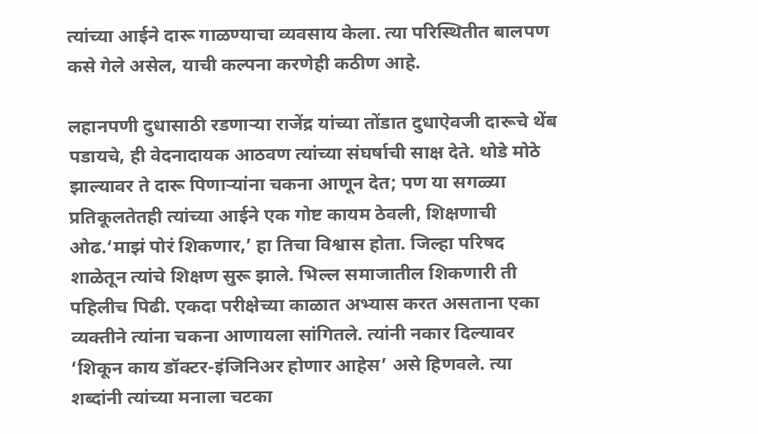त्यांच्या आईने दारू गाळण्याचा व्यवसाय केला. त्या परिस्थितीत बालपण कसे गेले असेल, याची कल्पना करणेही कठीण आहे.

लहानपणी दुधासाठी रडणार्‍या राजेंद्र यांच्या तोंडात दुधाऐवजी दारूचे थेंब पडायचे, ही वेदनादायक आठवण त्यांच्या संघर्षाची साक्ष देते. थोडे मोठे झाल्यावर ते दारू पिणार्‍यांना चकना आणून देत; पण या सगळ्या प्रतिकूलतेतही त्यांच्या आईने एक गोष्ट कायम ठेवली, शिक्षणाची ओढ.‘माझं पोरं शिकणार,’ हा तिचा विश्वास होता. जिल्हा परिषद शाळेतून त्यांचे शिक्षण सुरू झाले. भिल्ल समाजातील शिकणारी ती पहिलीच पिढी. एकदा परीक्षेच्या काळात अभ्यास करत असताना एका व्यक्तीने त्यांना चकना आणायला सांगितले. त्यांनी नकार दिल्यावर ‘शिकून काय डॉक्टर-इंजिनिअर होणार आहेस’ असे हिणवले. त्या शब्दांनी त्यांच्या मनाला चटका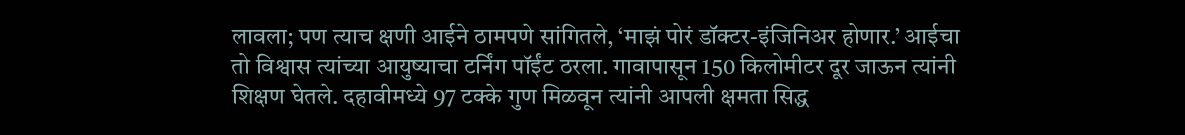लावला; पण त्याच क्षणी आईने ठामपणे सांगितले, ‘माझं पोरं डॉक्टर-इंजिनिअर होणार.’ आईचा तो विश्वास त्यांच्या आयुष्याचा टर्निंग पॉईंट ठरला. गावापासून 150 किलोमीटर दूर जाऊन त्यांनी शिक्षण घेतले. दहावीमध्ये 97 टक्के गुण मिळवून त्यांनी आपली क्षमता सिद्ध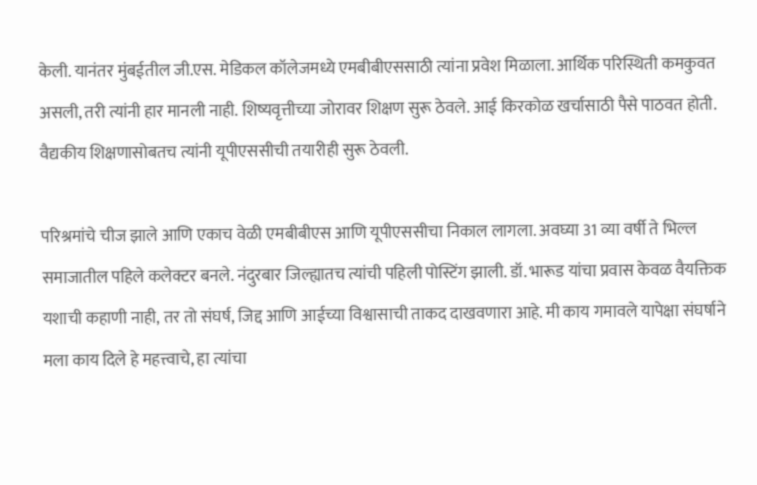केली. यानंतर मुंबईतील जी.एस. मेडिकल कॉलेजमध्ये एमबीबीएससाठी त्यांना प्रवेश मिळाला. आर्थिक परिस्थिती कमकुवत असली, तरी त्यांनी हार मानली नाही. शिष्यवृत्तीच्या जोरावर शिक्षण सुरू ठेवले. आई किरकोळ खर्चासाठी पैसे पाठवत होती. वैद्यकीय शिक्षणासोबतच त्यांनी यूपीएससीची तयारीही सुरू ठेवली.

परिश्रमांचे चीज झाले आणि एकाच वेळी एमबीबीएस आणि यूपीएससीचा निकाल लागला. अवघ्या 31 व्या वर्षी ते भिल्ल समाजातील पहिले कलेक्टर बनले. नंदुरबार जिल्ह्यातच त्यांची पहिली पोस्टिंग झाली. डॉ. भारूड यांचा प्रवास केवळ वैयक्तिक यशाची कहाणी नाही, तर तो संघर्ष, जिद्द आणि आईच्या विश्वासाची ताकद दाखवणारा आहे. मी काय गमावले यापेक्षा संघर्षाने मला काय दिले हे महत्त्वाचे, हा त्यांचा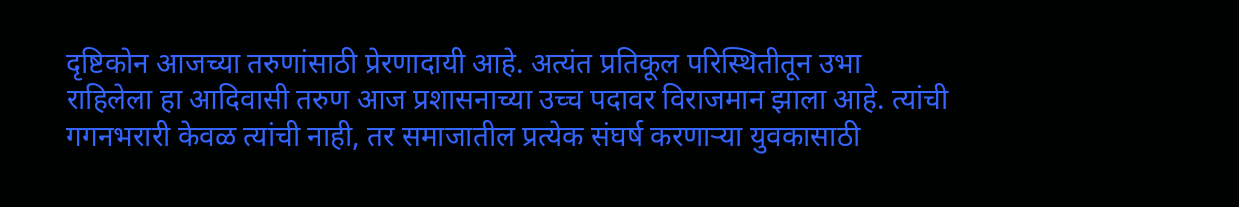दृष्टिकोन आजच्या तरुणांसाठी प्रेरणादायी आहे. अत्यंत प्रतिकूल परिस्थितीतून उभा राहिलेला हा आदिवासी तरुण आज प्रशासनाच्या उच्च पदावर विराजमान झाला आहे. त्यांची गगनभरारी केवळ त्यांची नाही, तर समाजातील प्रत्येक संघर्ष करणार्‍या युवकासाठी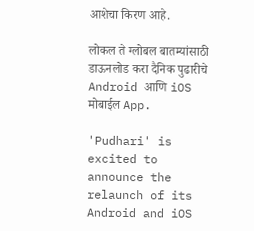आशेचा किरण आहे.

लोकल ते ग्लोबल बातम्यांसाठी डाऊनलोड करा दैनिक पुढारीचे Android आणि iOS मोबाईल App.

'Pudhari' is excited to announce the relaunch of its Android and iOS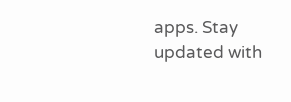apps. Stay updated with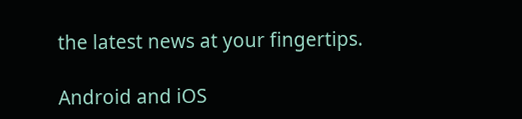the latest news at your fingertips.

Android and iOS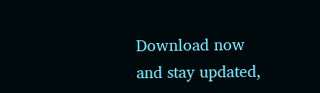Download now and stay updated,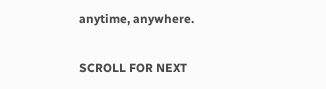anytime, anywhere.

SCROLL FOR NEXT